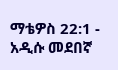ማቴዎስ 22:1 - አዲሱ መደበኛ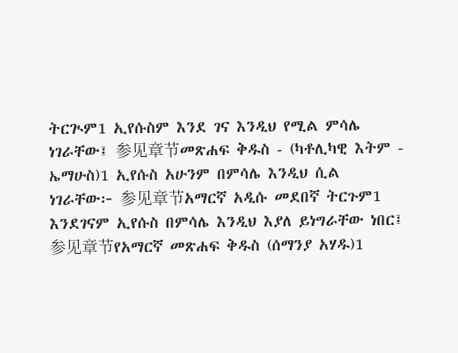ትርጒም1 ኢየሱስም እንደ ገና እንዲህ የሚል ምሳሌ ነገራቸው፤ 参见章节መጽሐፍ ቅዱስ - (ካቶሊካዊ እትም - ኤማሁስ)1 ኢየሱስ አሁንም በምሳሌ እንዲህ ሲል ነገራቸው፦ 参见章节አማርኛ አዲሱ መደበኛ ትርጉም1 እንደገናም ኢየሱስ በምሳሌ እንዲህ እያለ ይነግራቸው ነበር፤ 参见章节የአማርኛ መጽሐፍ ቅዱስ (ሰማንያ አሃዱ)1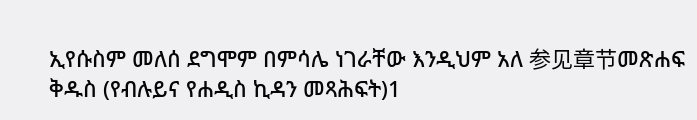ኢየሱስም መለሰ ደግሞም በምሳሌ ነገራቸው እንዲህም አለ 参见章节መጽሐፍ ቅዱስ (የብሉይና የሐዲስ ኪዳን መጻሕፍት)1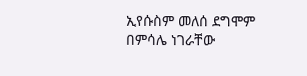ኢየሱስም መለሰ ደግሞም በምሳሌ ነገራቸው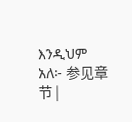እንዲህም አለ፦ 参见章节 |